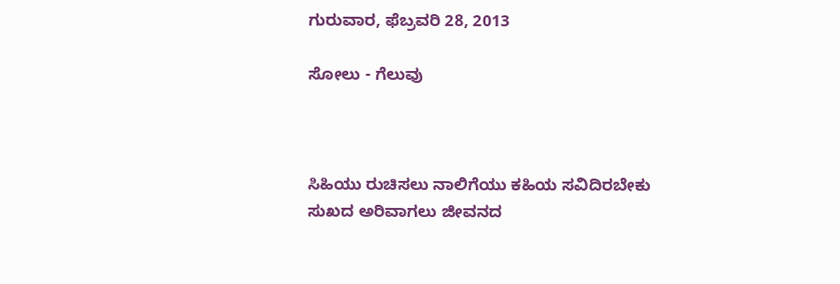ಗುರುವಾರ, ಫೆಬ್ರವರಿ 28, 2013

ಸೋಲು - ಗೆಲುವು



ಸಿಹಿಯು ರುಚಿಸಲು ನಾಲಿಗೆಯು ಕಹಿಯ ಸವಿದಿರಬೇಕು
ಸುಖದ ಅರಿವಾಗಲು ಜೀವನದ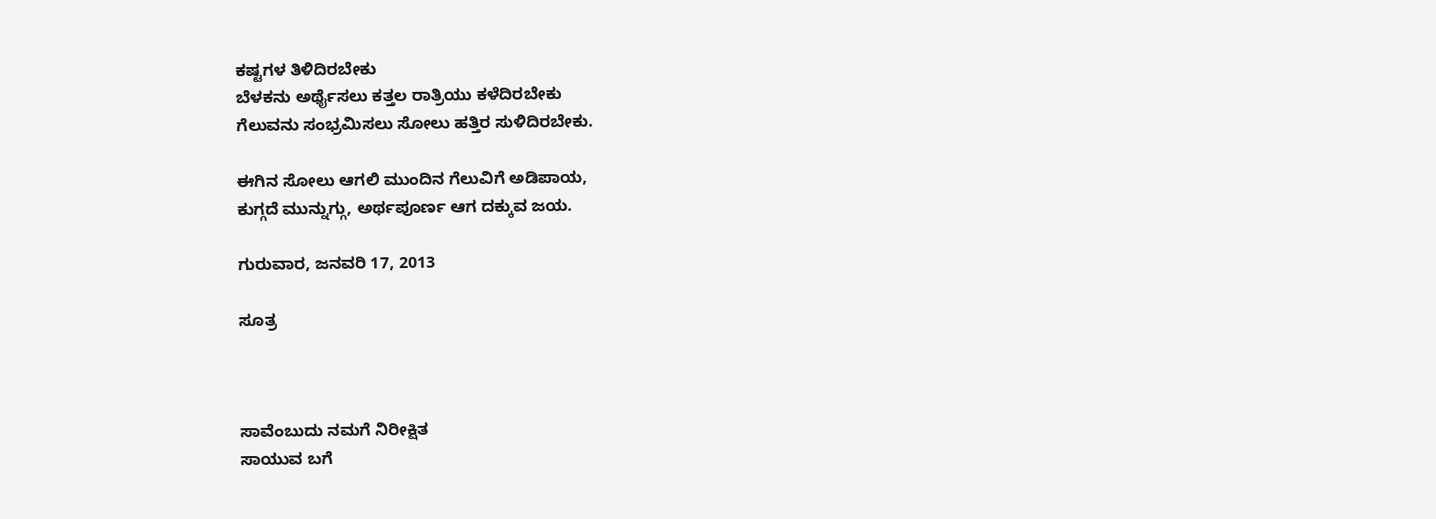ಕಷ್ಟಗಳ ತಿಳಿದಿರಬೇಕು
ಬೆಳಕನು ಅರ್ಥೈಸಲು ಕತ್ತಲ ರಾತ್ರಿಯು ಕಳೆದಿರಬೇಕು
ಗೆಲುವನು ಸಂಭ್ರಮಿಸಲು ಸೋಲು ಹತ್ತಿರ ಸುಳಿದಿರಬೇಕು.

ಈಗಿನ ಸೋಲು ಆಗಲಿ ಮುಂದಿನ ಗೆಲುವಿಗೆ ಅಡಿಪಾಯ,
ಕುಗ್ಗದೆ ಮುನ್ನುಗ್ಗು, ಅರ್ಥಪೂರ್ಣ ಆಗ ದಕ್ಕುವ ಜಯ.

ಗುರುವಾರ, ಜನವರಿ 17, 2013

ಸೂತ್ರ



ಸಾವೆಂಬುದು ನಮಗೆ ನಿರೀಕ್ಷಿತ
ಸಾಯುವ ಬಗೆ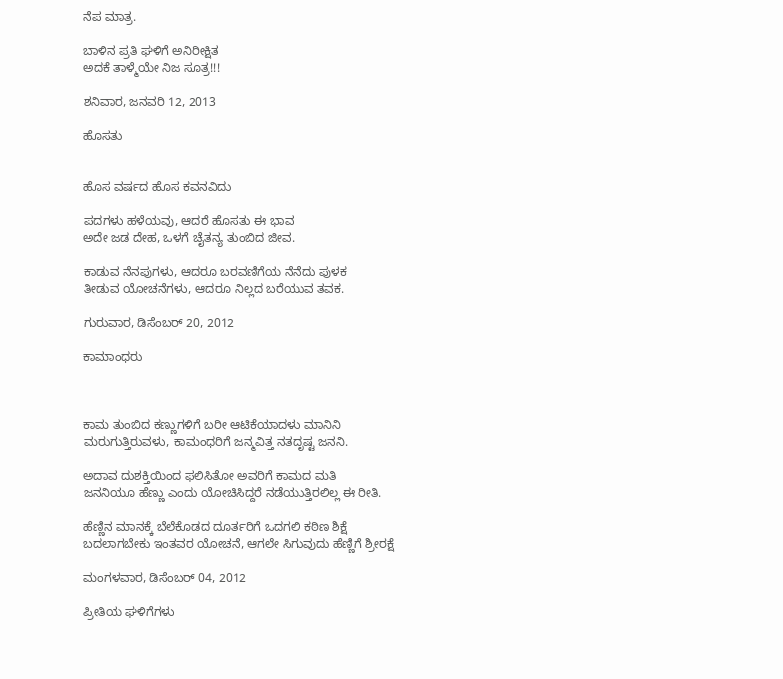ನೆಪ ಮಾತ್ರ.

ಬಾಳಿನ ಪ್ರತಿ ಘಳಿಗೆ ಅನಿರೀಕ್ಷಿತ
ಅದಕೆ ತಾಳ್ಮೆಯೇ ನಿಜ ಸೂತ್ರ!!!

ಶನಿವಾರ, ಜನವರಿ 12, 2013

ಹೊಸತು


ಹೊಸ ವರ್ಷದ ಹೊಸ ಕವನವಿದು

ಪದಗಳು ಹಳೆಯವು, ಆದರೆ ಹೊಸತು ಈ ಭಾವ
ಅದೇ ಜಡ ದೇಹ, ಒಳಗೆ ಚೈತನ್ಯ ತುಂಬಿದ ಜೀವ.

ಕಾಡುವ ನೆನಪುಗಳು, ಆದರೂ ಬರವಣಿಗೆಯ ನೆನೆದು ಪುಳಕ
ತೀಡುವ ಯೋಚನೆಗಳು, ಆದರೂ ನಿಲ್ಲದ ಬರೆಯುವ ತವಕ.

ಗುರುವಾರ, ಡಿಸೆಂಬರ್ 20, 2012

ಕಾಮಾಂಧರು



ಕಾಮ ತುಂಬಿದ ಕಣ್ಣುಗಳಿಗೆ ಬರೀ ಆಟಿಕೆಯಾದಳು ಮಾನಿನಿ
ಮರುಗುತ್ತಿರುವಳು, ಕಾಮಂಧರಿಗೆ ಜನ್ಮವಿತ್ತ ನತದೃಷ್ಟ ಜನನಿ.

ಅದಾವ ದುಶಕ್ತಿಯಿಂದ ಫಲಿಸಿತೋ ಅವರಿಗೆ ಕಾಮದ ಮತಿ
ಜನನಿಯೂ ಹೆಣ್ಣು ಎಂದು ಯೋಚಿಸಿದ್ದರೆ ನಡೆಯುತ್ತಿರಲಿಲ್ಲ ಈ ರೀತಿ.

ಹೆಣ್ಣಿನ ಮಾನಕ್ಕೆ ಬೆಲೆಕೊಡದ ದೂರ್ತರಿಗೆ ಒದಗಲಿ ಕಠಿಣ ಶಿಕ್ಷೆ
ಬದಲಾಗಬೇಕು ಇಂತವರ ಯೋಚನೆ, ಆಗಲೇ ಸಿಗುವುದು ಹೆಣ್ಣಿಗೆ ಶ್ರೀರಕ್ಷೆ

ಮಂಗಳವಾರ, ಡಿಸೆಂಬರ್ 04, 2012

ಪ್ರೀತಿಯ ಘಳಿಗೆಗಳು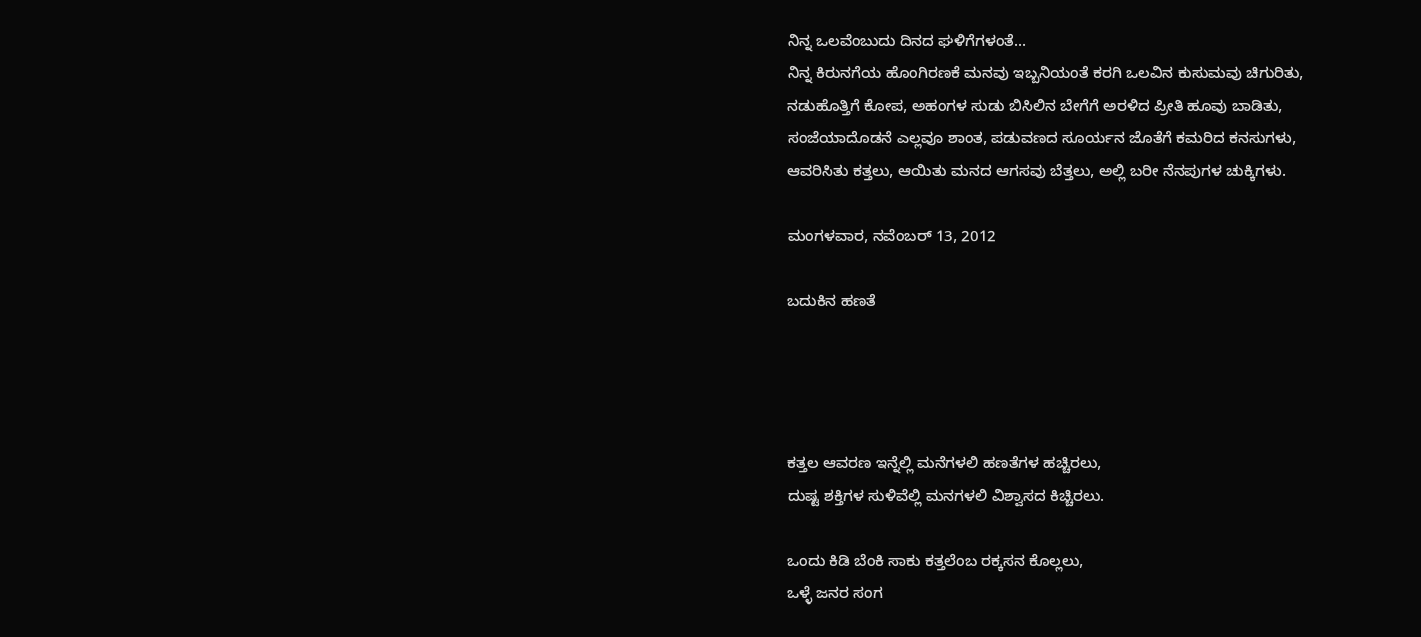ನಿನ್ನ ಒಲವೆಂಬುದು ದಿನದ ಘಳಿಗೆಗಳಂತೆ...
ನಿನ್ನ ಕಿರುನಗೆಯ ಹೊಂಗಿರಣಕೆ ಮನವು ಇಬ್ಬನಿಯಂತೆ ಕರಗಿ ಒಲವಿನ ಕುಸುಮವು ಚಿಗುರಿತು,
ನಡುಹೊತ್ತಿಗೆ ಕೋಪ, ಅಹಂಗಳ ಸುಡು ಬಿಸಿಲಿನ ಬೇಗೆಗೆ ಅರಳಿದ ಪ್ರೀತಿ ಹೂವು ಬಾಡಿತು,
ಸಂಜೆಯಾದೊಡನೆ ಎಲ್ಲವೂ ಶಾಂತ, ಪಡುವಣದ ಸೂರ್ಯನ ಜೊತೆಗೆ ಕಮರಿದ ಕನಸುಗಳು,
ಆವರಿಸಿತು ಕತ್ತಲು, ಆಯಿತು ಮನದ ಆಗಸವು ಬೆತ್ತಲು, ಅಲ್ಲಿ ಬರೀ ನೆನಪುಗಳ ಚುಕ್ಕಿಗಳು.

ಮಂಗಳವಾರ, ನವೆಂಬರ್ 13, 2012

ಬದುಕಿನ ಹಣತೆ




ಕತ್ತಲ ಆವರಣ ಇನ್ನೆಲ್ಲಿ ಮನೆಗಳಲಿ ಹಣತೆಗಳ ಹಚ್ಚಿರಲು,
ದುಷ್ಟ ಶಕ್ತಿಗಳ ಸುಳಿವೆಲ್ಲಿ ಮನಗಳಲಿ ವಿಶ್ವಾಸದ ಕಿಚ್ಚಿರಲು.

ಒಂದು ಕಿಡಿ ಬೆಂಕಿ ಸಾಕು ಕತ್ತಲೆಂಬ ರಕ್ಕಸನ ಕೊಲ್ಲಲು,
ಒಳ್ಳೆ ಜನರ ಸಂಗ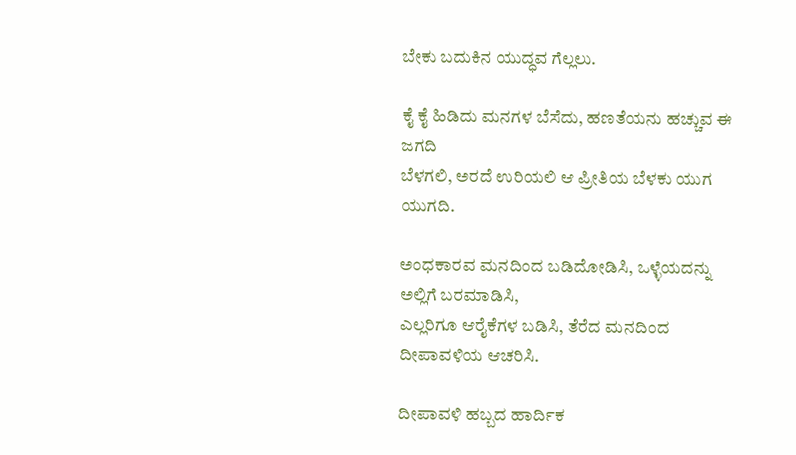ಬೇಕು ಬದುಕಿನ ಯುದ್ಧವ ಗೆಲ್ಲಲು.

ಕೈ ಕೈ ಹಿಡಿದು ಮನಗಳ ಬೆಸೆದು, ಹಣತೆಯನು ಹಚ್ಚುವ ಈ ಜಗದಿ
ಬೆಳಗಲಿ, ಅರದೆ ಉರಿಯಲಿ ಆ ಪ್ರೀತಿಯ ಬೆಳಕು ಯುಗ ಯುಗದಿ.

ಅಂಧಕಾರವ ಮನದಿಂದ ಬಡಿದೋಡಿಸಿ, ಒಳ್ಳೆಯದನ್ನು ಅಲ್ಲಿಗೆ ಬರಮಾಡಿಸಿ,
ಎಲ್ಲರಿಗೂ ಆರೈಕೆಗಳ ಬಡಿಸಿ, ತೆರೆದ ಮನದಿಂದ ದೀಪಾವಳಿಯ ಆಚರಿಸಿ.

ದೀಪಾವಳಿ ಹಬ್ಬದ ಹಾರ್ದಿಕ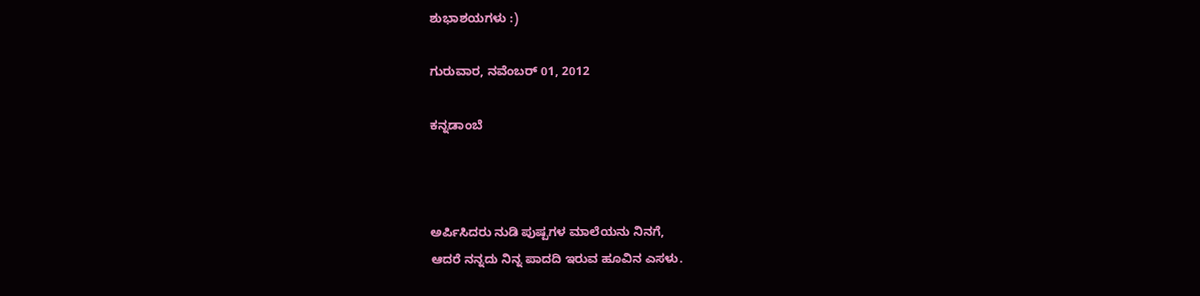ಶುಭಾಶಯಗಳು :)

ಗುರುವಾರ, ನವೆಂಬರ್ 01, 2012

ಕನ್ನಡಾಂಬೆ



ಅರ್ಪಿಸಿದರು ನುಡಿ ಪುಷ್ಪಗಳ ಮಾಲೆಯನು ನಿನಗೆ,
ಆದರೆ ನನ್ನದು ನಿನ್ನ ಪಾದದಿ ಇರುವ ಹೂವಿನ ಎಸಳು.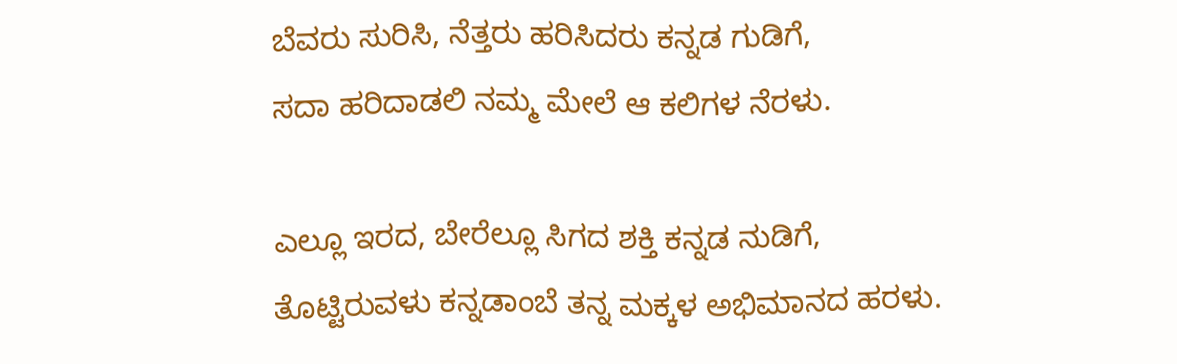ಬೆವರು ಸುರಿಸಿ, ನೆತ್ತರು ಹರಿಸಿದರು ಕನ್ನಡ ಗುಡಿಗೆ,
ಸದಾ ಹರಿದಾಡಲಿ ನಮ್ಮ ಮೇಲೆ ಆ ಕಲಿಗಳ ನೆರಳು.

ಎಲ್ಲೂ ಇರದ, ಬೇರೆಲ್ಲೂ ಸಿಗದ ಶಕ್ತಿ ಕನ್ನಡ ನುಡಿಗೆ,
ತೊಟ್ಟಿರುವಳು ಕನ್ನಡಾಂಬೆ ತನ್ನ ಮಕ್ಕಳ ಅಭಿಮಾನದ ಹರಳು.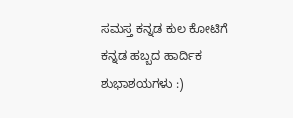ಸಮಸ್ತ ಕನ್ನಡ ಕುಲ ಕೋಟಿಗೆ ಕನ್ನಡ ಹಬ್ಬದ ಹಾರ್ದಿಕ ಶುಭಾಶಯಗಳು :)